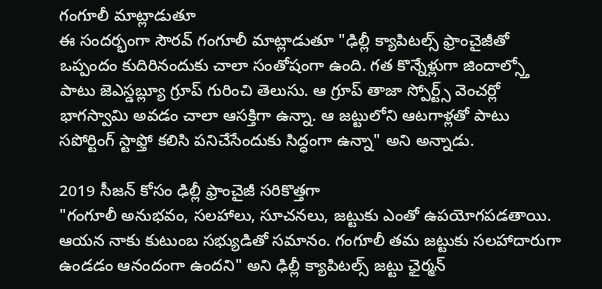గంగూలీ మాట్లాడుతూ
ఈ సందర్భంగా సౌరవ్ గంగూలీ మాట్లాడుతూ "ఢిల్లీ క్యాపిటల్స్ ఫ్రాంచైజీతో ఒప్పందం కుదిరినందుకు చాలా సంతోషంగా ఉంది. గత కొన్నేళ్లుగా జిందాల్స్తో పాటు జెఎస్డబ్ల్యూ గ్రూప్ గురించి తెలుసు. ఆ గ్రూప్ తాజా స్పోర్ట్స్ వెంచర్లో భాగస్వామి అవడం చాలా ఆసక్తిగా ఉన్నా. ఆ జట్టులోని ఆటగాళ్లతో పాటు సపోర్టింగ్ స్టాఫ్తో కలిసి పనిచేసేందుకు సిద్ధంగా ఉన్నా" అని అన్నాడు.

2019 సీజన్ కోసం ఢిల్లీ ఫ్రాంచైజీ సరికొత్తగా
"గంగూలీ అనుభవం, సలహాలు, సూచనలు, జట్టుకు ఎంతో ఉపయోగపడతాయి. ఆయన నాకు కుటుంబ సభ్యుడితో సమానం. గంగూలీ తమ జట్టుకు సలహాదారుగా ఉండడం ఆనందంగా ఉందని" అని ఢిల్లీ క్యాపిటల్స్ జట్టు ఛైర్మన్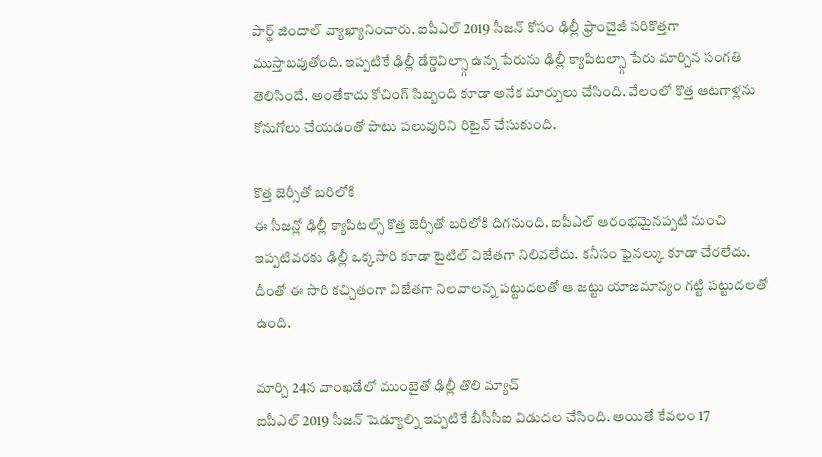పార్థ్ జిందాల్ వ్యాఖ్యానించారు. ఐపీఎల్ 2019 సీజన్ కోసం ఢిల్లీ ఫ్రాంచైజీ సరికొత్తగా ముస్తాబవుతోంది. ఇప్పటికే ఢిల్లీ డేర్డెవిల్స్గా ఉన్న పేరును ఢిల్లీ క్యాపిటల్స్గా పేరు మార్చిన సంగతి తెలిసిందే. అంతేకాదు కోచింగ్ సిబ్బంది కూడా అనేక మార్పులు చేసింది. వేలంలో కొత్త ఆటగాళ్లను కోనుగోలు చేయడంతో పాటు పలువురిని రిటైన్ చేసుకుంది.

కొత్త జెర్సీతో బరిలోకి
ఈ సీజన్లో ఢిల్లీ క్యాపిటల్స్ కొత్త జెర్సీతో బరిలోకి దిగనుంది. ఐపీఎల్ ఆరంభమైనప్పటి నుంచి ఇప్పటివరకు ఢిల్లీ ఒక్కసారి కూడా టైటిల్ విజేతగా నిలివలేదు. కనీసం ఫైనల్కు కూడా చేరలేదు. దీంతో ఈ సారి కచ్చితంగా విజేతగా నిలవాలన్న పట్టుదలతో ఆ జట్టు యాజమాన్యం గట్టి పట్టుదలతో ఉంది.

మార్చి 24న వాంఖడేలో ముంబైతో ఢిల్లీ తొలి మ్యాచ్
ఐపీఎల్ 2019 సీజన్ షెడ్యూల్ని ఇప్పటికే బీసీసీఐ విడుదల చేసింది. అయితే కేవలం 17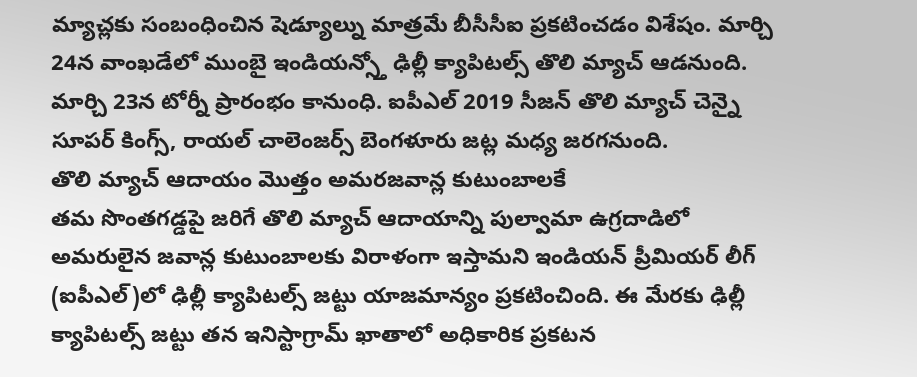మ్యాచ్లకు సంబంధించిన షెడ్యూల్ను మాత్రమే బీసీసీఐ ప్రకటించడం విశేషం. మార్చి 24న వాంఖడేలో ముంబై ఇండియన్స్తో ఢిల్లీ క్యాపిటల్స్ తొలి మ్యాచ్ ఆడనుంది. మార్చి 23న టోర్నీ ప్రారంభం కానుంధి. ఐపీఎల్ 2019 సీజన్ తొలి మ్యాచ్ చెన్నై సూపర్ కింగ్స్, రాయల్ చాలెంజర్స్ బెంగళూరు జట్ల మధ్య జరగనుంది.
తొలి మ్యాచ్ ఆదాయం మొత్తం అమరజవాన్ల కుటుంబాలకే
తమ సొంతగడ్డపై జరిగే తొలి మ్యాచ్ ఆదాయాన్ని పుల్వామా ఉగ్రదాడిలో అమరులైన జవాన్ల కుటుంబాలకు విరాళంగా ఇస్తామని ఇండియన్ ప్రీమియర్ లీగ్ (ఐపీఎల్)లో ఢిల్లీ క్యాపిటల్స్ జట్టు యాజమాన్యం ప్రకటించింది. ఈ మేరకు ఢిల్లీ క్యాపిటల్స్ జట్టు తన ఇనిస్టాగ్రామ్ ఖాతాలో అధికారిక ప్రకటన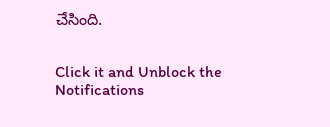చేసింది.


Click it and Unblock the Notifications